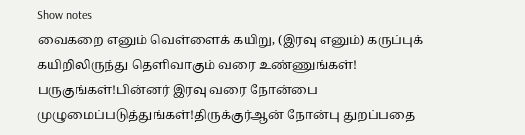Show notes
வைகறை எனும் வெள்ளைக் கயிறு, (இரவு எனும்) கருப்புக் கயிறிலிருந்து தெளிவாகும் வரை உண்ணுங்கள்! பருகுங்கள்!பின்னர் இரவு வரை நோன்பை முழுமைப்படுத்துங்கள்!திருக்குர்ஆன் நோன்பு துறப்பதை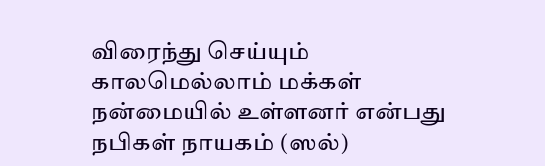விரைந்து செய்யும் காலமெல்லாம் மக்கள் நன்மையில் உள்ளனர் என்பது நபிகள் நாயகம் (ஸல்)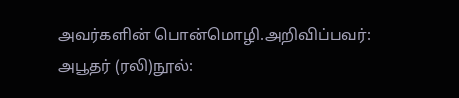அவர்களின் பொன்மொழி.அறிவிப்பவர்: அபூதர் (ரலி)நூல்: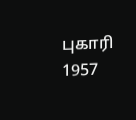புகாரி 1957